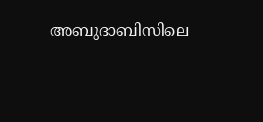അബുദാബിസിലെ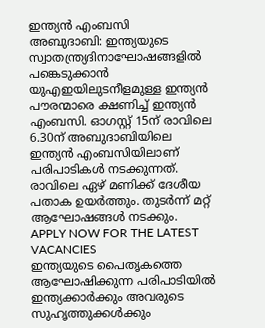ഇന്ത്യൻ എംബസി
അബുദാബി: ഇന്ത്യയുടെ സ്വാതന്ത്ര്യദിനാഘോഷങ്ങളിൽ പങ്കെടുക്കാൻ യുഎഇയിലുടനീളമുള്ള ഇന്ത്യൻ പൗരന്മാരെ ക്ഷണിച്ച് ഇന്ത്യൻ എംബസി. ഓഗസ്റ്റ് 15ന് രാവിലെ 6.30ന് അബുദാബിയിലെ ഇന്ത്യൻ എംബസിയിലാണ് പരിപാടികൾ നടക്കുന്നത്. രാവിലെ ഏഴ് മണിക്ക് ദേശീയ പതാക ഉയർത്തും. തുടർന്ന് മറ്റ് ആഘോഷങ്ങൾ നടക്കും.
APPLY NOW FOR THE LATEST VACANCIES
ഇന്ത്യയുടെ പൈതൃകത്തെ ആഘോഷിക്കുന്ന പരിപാടിയിൽ ഇന്ത്യക്കാർക്കും അവരുടെ സുഹൃത്തുക്കൾക്കും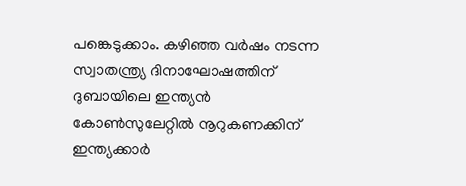പങ്കെടുക്കാം. കഴിഞ്ഞ വർഷം നടന്ന സ്വാതന്ത്ര്യ ദിനാഘോഷത്തിന് ദുബായിലെ ഇന്ത്യൻ കോൺസുലേറ്റിൽ നൂറുകണക്കിന് ഇന്ത്യക്കാർ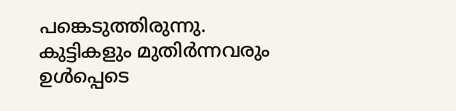പങ്കെടുത്തിരുന്നു. കുട്ടികളും മുതിർന്നവരും ഉൾപ്പെടെ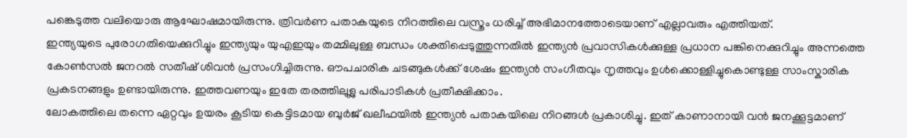പങ്കെടുത്ത വലിയൊരു ആഘോഷമായിരുന്നു. ത്രിവർണ പതാകയുടെ നിറത്തിലെ വസ്ത്രം ധരിച്ച് അഭിമാനത്തോടെയാണ് എല്ലാവരും എത്തിയത്.
ഇന്ത്യയുടെ പുരോഗതിയെക്കുറിച്ചും ഇന്ത്യയും യുഎഇയും തമ്മിലുള്ള ബന്ധം ശക്തിപ്പെടുത്തുന്നതിൽ ഇന്ത്യൻ പ്രവാസികൾക്കുള്ള പ്രധാന പങ്കിനെക്കുറിച്ചും അന്നത്തെ കോൺസൽ ജനറൽ സതീഷ് ശിവൻ പ്രസംഗിച്ചിരുന്നു. ഔപചാരിക ചടങ്ങുകൾക്ക് ശേഷം ഇന്ത്യൻ സംഗീതവും നൃത്തവും ഉൾക്കൊള്ളിച്ചുകൊണ്ടുള്ള സാംസ്കാരിക പ്രകടനങ്ങളും ഉണ്ടായിരുന്നു. ഇത്തവണയും ഇതേ തരത്തിലുള്ല പരിപാടികൾ പ്രതീക്ഷിക്കാം.
ലോകത്തിലെ തന്നെ ഏറ്റവും ഉയരം കൂടിയ കെട്ടിടമായ ബുർജ് ഖലീഫയിൽ ഇന്ത്യൻ പതാകയിലെ നിറങ്ങൾ പ്രകാശിച്ചു. ഇത് കാണാനായി വൻ ജനക്കൂട്ടമാണ്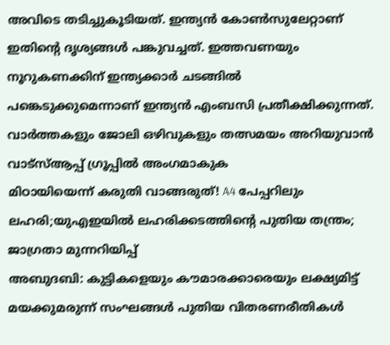അവിടെ തടിച്ചുകൂടിയത്. ഇന്ത്യൻ കോൺസുലേറ്റാണ് ഇതിന്റെ ദൃശ്യങ്ങൾ പങ്കുവച്ചത്. ഇത്തവണയും നൂറുകണക്കിന് ഇന്ത്യക്കാർ ചടങ്ങിൽ പങ്കെടുക്കുമെന്നാണ് ഇന്ത്യൻ എംബസി പ്രതീക്ഷിക്കുന്നത്.
വാർത്തകളും ജോലി ഒഴിവുകളും തത്സമയം അറിയുവാൻ വാട്സ്ആപ്പ് ഗ്രൂപ്പിൽ അംഗമാകുക
മിഠായിയെന്ന് കരുതി വാങ്ങരുത്! A4 പേപ്പറിലും ലഹരി;യുഎഇയിൽ ലഹരിക്കടത്തിന്റെ പുതിയ തന്ത്രം; ജാഗ്രതാ മുന്നറിയിപ്പ്
അബുദബി: കുട്ടികളെയും കൗമാരക്കാരെയും ലക്ഷ്യമിട്ട് മയക്കുമരുന്ന് സംഘങ്ങൾ പുതിയ വിതരണരീതികൾ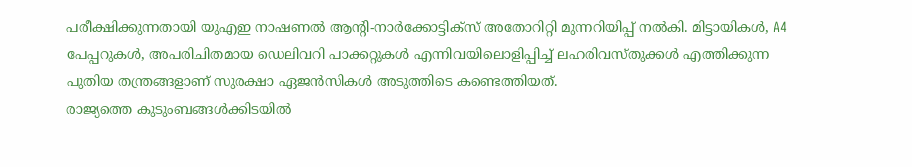പരീക്ഷിക്കുന്നതായി യുഎഇ നാഷണൽ ആന്റി-നാർക്കോട്ടിക്സ് അതോറിറ്റി മുന്നറിയിപ്പ് നൽകി. മിട്ടായികൾ, A4 പേപ്പറുകൾ, അപരിചിതമായ ഡെലിവറി പാക്കറ്റുകൾ എന്നിവയിലൊളിപ്പിച്ച് ലഹരിവസ്തുക്കൾ എത്തിക്കുന്ന പുതിയ തന്ത്രങ്ങളാണ് സുരക്ഷാ ഏജൻസികൾ അടുത്തിടെ കണ്ടെത്തിയത്.
രാജ്യത്തെ കുടുംബങ്ങൾക്കിടയിൽ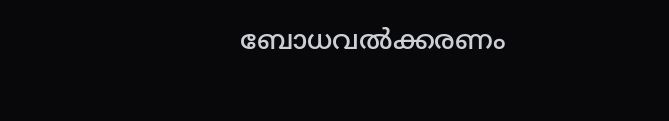ബോധവൽക്കരണം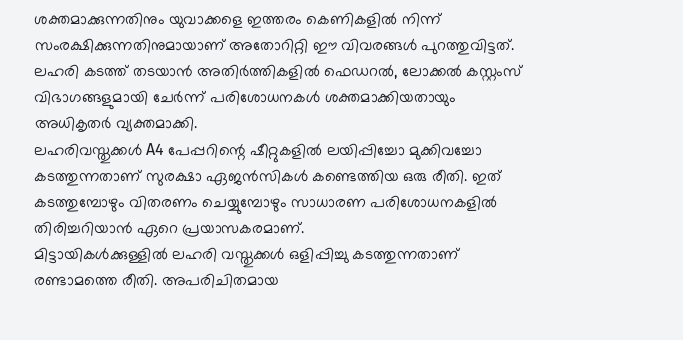ശക്തമാക്കുന്നതിനും യുവാക്കളെ ഇത്തരം കെണികളിൽ നിന്ന് സംരക്ഷിക്കുന്നതിനുമായാണ് അതോറിറ്റി ഈ വിവരങ്ങൾ പുറത്തുവിട്ടത്. ലഹരി കടത്ത് തടയാൻ അതിർത്തികളിൽ ഫെഡറൽ, ലോക്കൽ കസ്റ്റംസ് വിഭാഗങ്ങളുമായി ചേർന്ന് പരിശോധനകൾ ശക്തമാക്കിയതായും അധികൃതർ വ്യക്തമാക്കി.
ലഹരിവസ്തുക്കൾ A4 പേപ്പറിന്റെ ഷീറ്റുകളിൽ ലയിപ്പിച്ചോ മുക്കിവച്ചോ കടത്തുന്നതാണ് സുരക്ഷാ ഏജൻസികൾ കണ്ടെത്തിയ ഒരു രീതി. ഇത് കടത്തുമ്പോഴും വിതരണം ചെയ്യുമ്പോഴും സാധാരണ പരിശോധനകളിൽ തിരിച്ചറിയാൻ ഏറെ പ്രയാസകരമാണ്.
മിട്ടായികൾക്കുള്ളിൽ ലഹരി വസ്തുക്കൾ ഒളിപ്പിച്ചു കടത്തുന്നതാണ് രണ്ടാമത്തെ രീതി. അപരിചിതമായ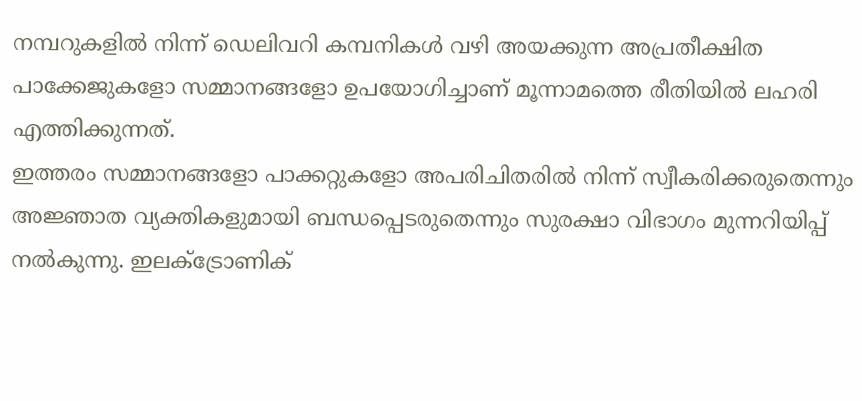നമ്പറുകളിൽ നിന്ന് ഡെലിവറി കമ്പനികൾ വഴി അയക്കുന്ന അപ്രതീക്ഷിത പാക്കേജുകളോ സമ്മാനങ്ങളോ ഉപയോഗിച്ചാണ് മൂന്നാമത്തെ രീതിയിൽ ലഹരി എത്തിക്കുന്നത്.
ഇത്തരം സമ്മാനങ്ങളോ പാക്കറ്റുകളോ അപരിചിതരിൽ നിന്ന് സ്വീകരിക്കരുതെന്നും അജ്ഞാത വ്യക്തികളുമായി ബന്ധപ്പെടരുതെന്നും സുരക്ഷാ വിഭാഗം മുന്നറിയിപ്പ് നൽകുന്നു. ഇലക്ട്രോണിക്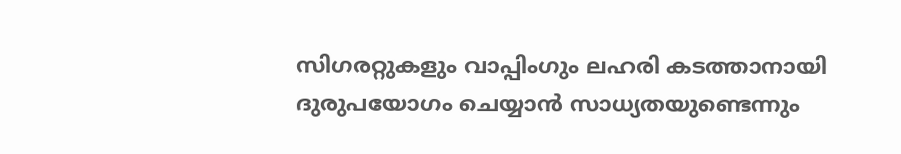സിഗരറ്റുകളും വാപ്പിംഗും ലഹരി കടത്താനായി ദുരുപയോഗം ചെയ്യാൻ സാധ്യതയുണ്ടെന്നും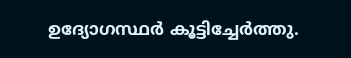ഉദ്യോഗസ്ഥർ കൂട്ടിച്ചേർത്തു.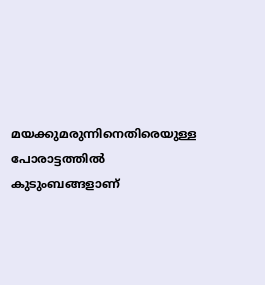മയക്കുമരുന്നിനെതിരെയുള്ള പോരാട്ടത്തിൽ കുടുംബങ്ങളാണ്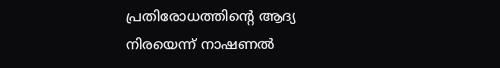പ്രതിരോധത്തിന്റെ ആദ്യ നിരയെന്ന് നാഷണൽ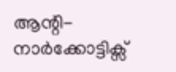ആന്റി-നാർക്കോട്ടിക്സ്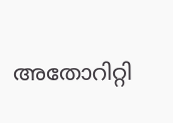അതോറിറ്റി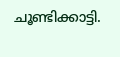ചൂണ്ടിക്കാട്ടി.